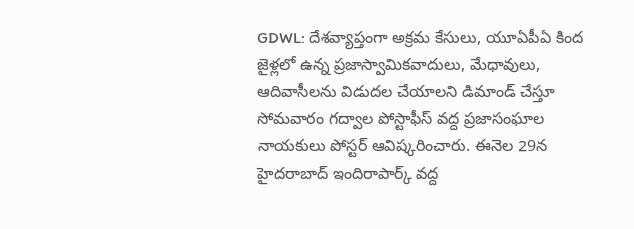GDWL: దేశవ్యాప్తంగా అక్రమ కేసులు, యూఏపీఏ కింద జైళ్లలో ఉన్న ప్రజాస్వామికవాదులు, మేధావులు, ఆదివాసీలను విడుదల చేయాలని డిమాండ్ చేస్తూ సోమవారం గద్వాల పోస్టాఫీస్ వద్ద ప్రజాసంఘాల నాయకులు పోస్టర్ ఆవిష్కరించారు. ఈనెల 29న హైదరాబాద్ ఇందిరాపార్క్ వద్ద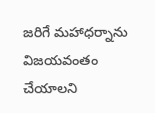జరిగే మహాధర్నాను విజయవంతం చేయాలని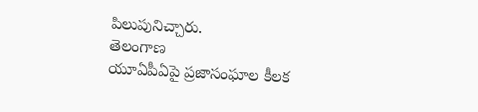పిలుపునిచ్చారు.
తెలంగాణ
యూఏపీఏపై ప్రజాసంఘాల కీలక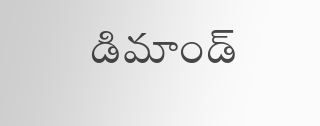డిమాండ్